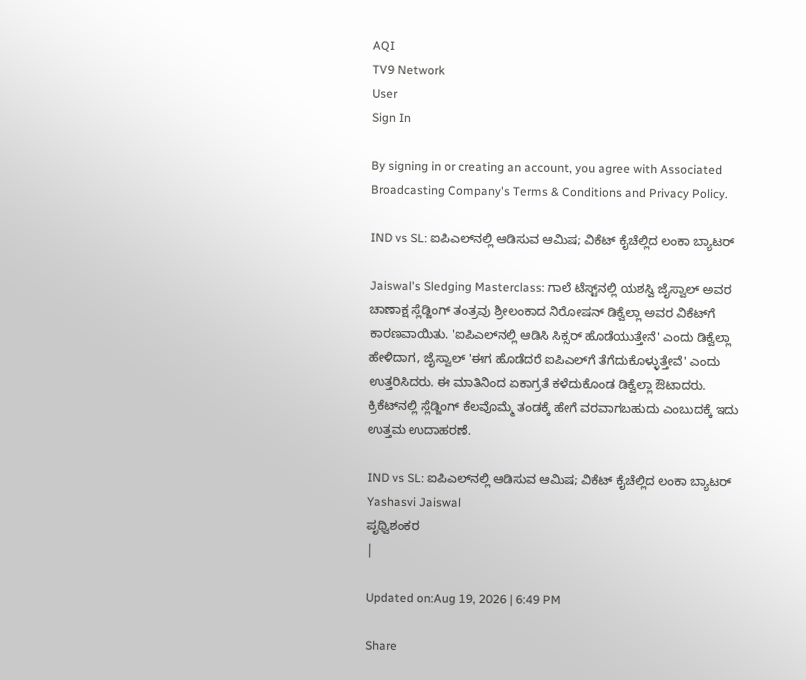AQI
TV9 Network
User
Sign In

By signing in or creating an account, you agree with Associated Broadcasting Company's Terms & Conditions and Privacy Policy.

IND vs SL: ಐಪಿಎಲ್‌ನಲ್ಲಿ ಆಡಿಸುವ ಆಮಿಷ; ವಿಕೆಟ್ ಕೈಚೆಲ್ಲಿದ ಲಂಕಾ ಬ್ಯಾಟರ್

Jaiswal's Sledging Masterclass: ಗಾಲೆ ಟೆಸ್ಟ್‌ನಲ್ಲಿ ಯಶಸ್ವಿ ಜೈಸ್ವಾಲ್ ಅವರ ಚಾಣಾಕ್ಷ ಸ್ಲೆಡ್ಜಿಂಗ್ ತಂತ್ರವು ಶ್ರೀಲಂಕಾದ ನಿರೋಷನ್ ಡಿಕ್ವೆಲ್ಲಾ ಅವರ ವಿಕೆಟ್‌ಗೆ ಕಾರಣವಾಯಿತು. 'ಐಪಿಎಲ್‌ನಲ್ಲಿ ಆಡಿಸಿ ಸಿಕ್ಸರ್ ಹೊಡೆಯುತ್ತೇನೆ' ಎಂದು ಡಿಕ್ವೆಲ್ಲಾ ಹೇಳಿದಾಗ, ಜೈಸ್ವಾಲ್ 'ಈಗ ಹೊಡೆದರೆ ಐಪಿಎಲ್‌ಗೆ ತೆಗೆದುಕೊಳ್ಳುತ್ತೇವೆ' ಎಂದು ಉತ್ತರಿಸಿದರು. ಈ ಮಾತಿನಿಂದ ಏಕಾಗ್ರತೆ ಕಳೆದುಕೊಂಡ ಡಿಕ್ವೆಲ್ಲಾ ಔಟಾದರು. ಕ್ರಿಕೆಟ್‌ನಲ್ಲಿ ಸ್ಲೆಡ್ಜಿಂಗ್ ಕೆಲವೊಮ್ಮೆ ತಂಡಕ್ಕೆ ಹೇಗೆ ವರವಾಗಬಹುದು ಎಂಬುದಕ್ಕೆ ಇದು ಉತ್ತಮ ಉದಾಹರಣೆ.

IND vs SL: ಐಪಿಎಲ್‌ನಲ್ಲಿ ಆಡಿಸುವ ಆಮಿಷ; ವಿಕೆಟ್ ಕೈಚೆಲ್ಲಿದ ಲಂಕಾ ಬ್ಯಾಟರ್
Yashasvi Jaiswal
ಪೃಥ್ವಿಶಂಕರ
|

Updated on:Aug 19, 2026 | 6:49 PM

Share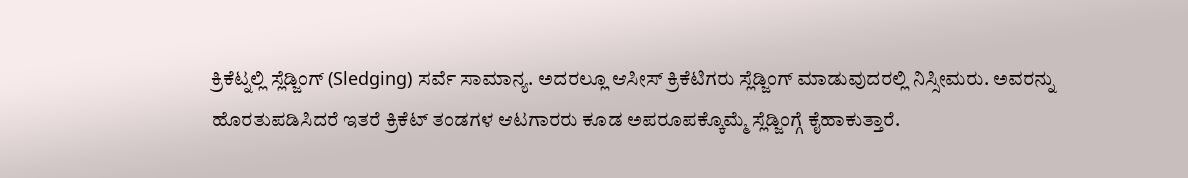ಕ್ರಿಕೆಟ್ನಲ್ಲಿ ಸ್ಲೆಡ್ಜಿಂಗ್ (Sledging) ಸರ್ವೆ ಸಾಮಾನ್ಯ. ಅದರಲ್ಲೂ ಆಸೀಸ್ ಕ್ರಿಕೆಟಿಗರು ಸ್ಲೆಡ್ಜಿಂಗ್ ಮಾಡುವುದರಲ್ಲಿ ನಿಸ್ಸೀಮರು. ಅವರನ್ನು ಹೊರತುಪಡಿಸಿದರೆ ಇತರೆ ಕ್ರಿಕೆಟ್ ತಂಡಗಳ ಆಟಗಾರರು ಕೂಡ ಅಪರೂಪಕ್ಕೊಮ್ಮೆ ಸ್ಲೆಡ್ಜಿಂಗ್ಗೆ ಕೈಹಾಕುತ್ತಾರೆ.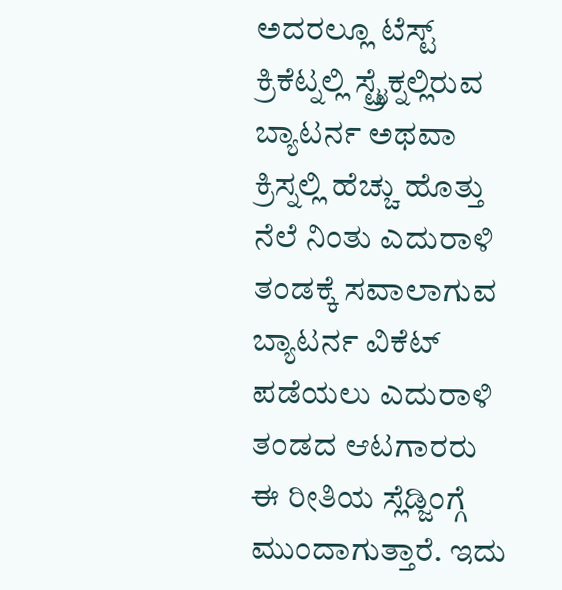ಅದರಲ್ಲೂ ಟೆಸ್ಟ್ ಕ್ರಿಕೆಟ್ನಲ್ಲಿ ಸ್ಟ್ರೈಕ್ನಲ್ಲಿರುವ ಬ್ಯಾಟರ್ನ ಅಥವಾ ಕ್ರಿಸ್ನಲ್ಲಿ ಹೆಚ್ಚು ಹೊತ್ತು ನೆಲೆ ನಿಂತು ಎದುರಾಳಿ ತಂಡಕ್ಕೆ ಸವಾಲಾಗುವ ಬ್ಯಾಟರ್ನ ವಿಕೆಟ್ ಪಡೆಯಲು ಎದುರಾಳಿ ತಂಡದ ಆಟಗಾರರು ಈ ರೀತಿಯ ಸ್ಲೆಡ್ಜಿಂಗ್ಗೆ ಮುಂದಾಗುತ್ತಾರೆ. ಇದು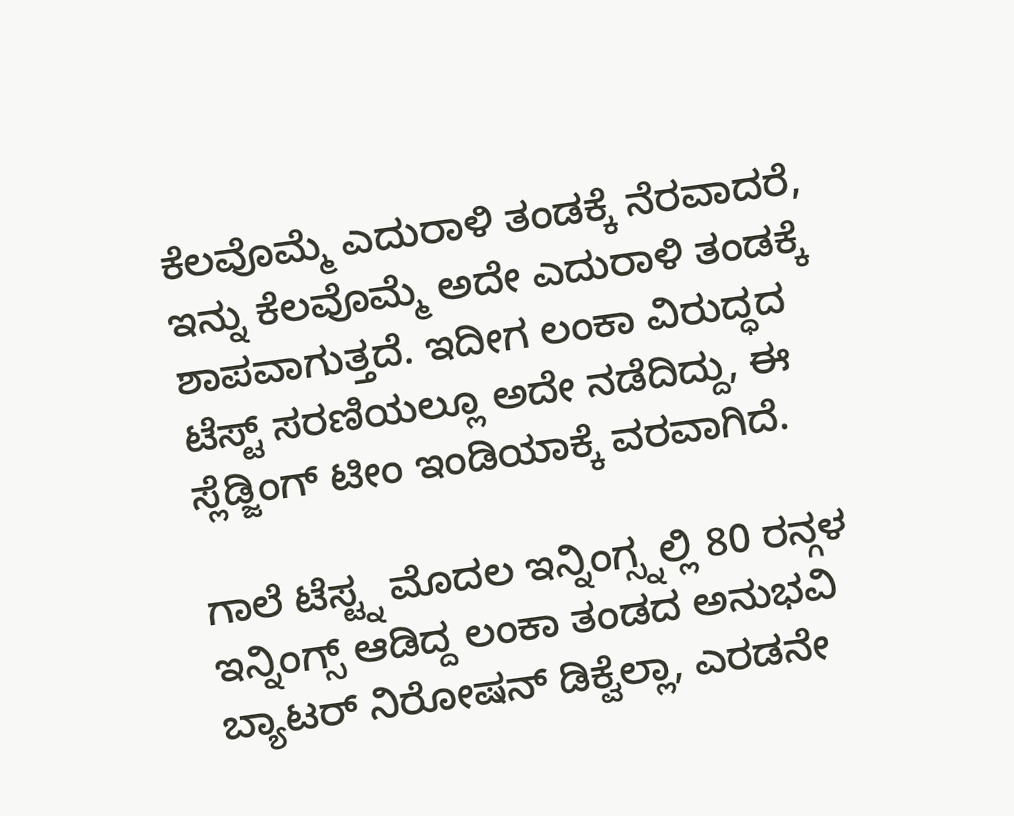ಕೆಲವೊಮ್ಮೆ ಎದುರಾಳಿ ತಂಡಕ್ಕೆ ನೆರವಾದರೆ, ಇನ್ನು ಕೆಲವೊಮ್ಮೆ ಅದೇ ಎದುರಾಳಿ ತಂಡಕ್ಕೆ ಶಾಪವಾಗುತ್ತದೆ. ಇದೀಗ ಲಂಕಾ ವಿರುದ್ಧದ ಟೆಸ್ಟ್ ಸರಣಿಯಲ್ಲೂ ಅದೇ ನಡೆದಿದ್ದು, ಈ ಸ್ಲೆಡ್ಜಿಂಗ್ ಟೀಂ ಇಂಡಿಯಾಕ್ಕೆ ವರವಾಗಿದೆ.

ಗಾಲೆ ಟೆಸ್ಟ್ನ ಮೊದಲ ಇನ್ನಿಂಗ್ಸ್ನಲ್ಲಿ 80 ರನ್ಗಳ ಇನ್ನಿಂಗ್ಸ್ ಆಡಿದ್ದ ಲಂಕಾ ತಂಡದ ಅನುಭವಿ ಬ್ಯಾಟರ್ ನಿರೋಷನ್ ಡಿಕ್ವೆಲ್ಲಾ, ಎರಡನೇ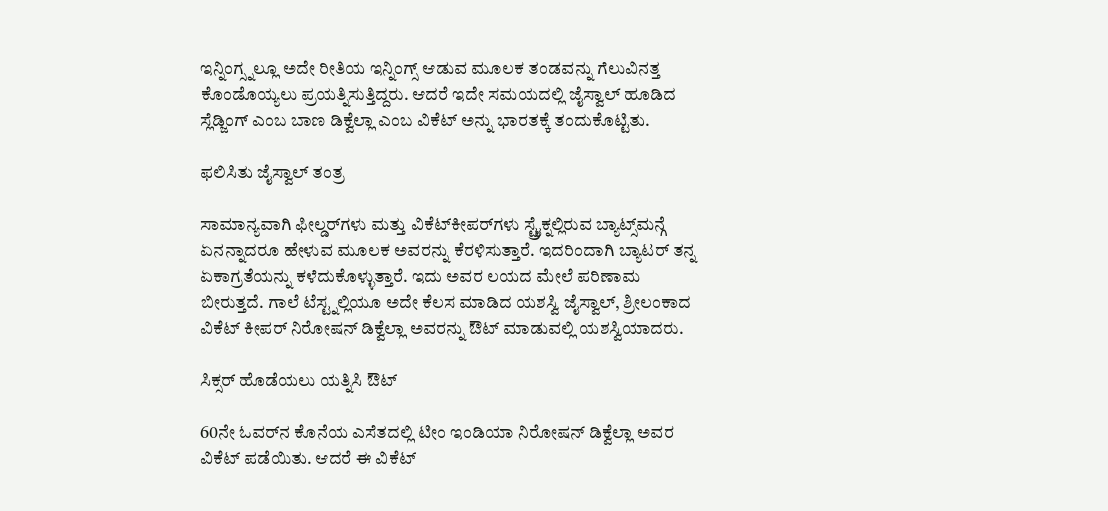ಇನ್ನಿಂಗ್ಸ್ನಲ್ಲೂ ಅದೇ ರೀತಿಯ ಇನ್ನಿಂಗ್ಸ್ ಆಡುವ ಮೂಲಕ ತಂಡವನ್ನು ಗೆಲುವಿನತ್ತ ಕೊಂಡೊಯ್ಯಲು ಪ್ರಯತ್ನಿಸುತ್ತಿದ್ದರು. ಆದರೆ ಇದೇ ಸಮಯದಲ್ಲಿ ಜೈಸ್ವಾಲ್ ಹೂಡಿದ ಸ್ಲೆಡ್ಜಿಂಗ್ ಎಂಬ ಬಾಣ ಡಿಕ್ವೆಲ್ಲಾ ಎಂಬ ವಿಕೆಟ್ ಅನ್ನು ಭಾರತಕ್ಕೆ ತಂದುಕೊಟ್ಟಿತು.

ಫಲಿಸಿತು ಜೈಸ್ವಾಲ್ ತಂತ್ರ

ಸಾಮಾನ್ಯವಾಗಿ ಫೀಲ್ಡರ್‌ಗಳು ಮತ್ತು ವಿಕೆಟ್‌ಕೀಪರ್‌ಗಳು ಸ್ಟ್ರೈಕ್ನಲ್ಲಿರುವ ಬ್ಯಾಟ್ಸ್‌ಮನ್ಗೆ ಏನನ್ನಾದರೂ ಹೇಳುವ ಮೂಲಕ ಅವರನ್ನು ಕೆರಳಿಸುತ್ತಾರೆ. ಇದರಿಂದಾಗಿ ಬ್ಯಾಟರ್ ತನ್ನ ಏಕಾಗ್ರತೆಯನ್ನು ಕಳೆದುಕೊಳ್ಳುತ್ತಾರೆ. ಇದು ಅವರ ಲಯದ ಮೇಲೆ ಪರಿಣಾಮ ಬೀರುತ್ತದೆ. ಗಾಲೆ ಟೆಸ್ಟ್ನಲ್ಲಿಯೂ ಅದೇ ಕೆಲಸ ಮಾಡಿದ ಯಶಸ್ವಿ ಜೈಸ್ವಾಲ್, ಶ್ರೀಲಂಕಾದ ವಿಕೆಟ್ ಕೀಪರ್ ನಿರೋಷನ್ ಡಿಕ್ವೆಲ್ಲಾ ಅವರನ್ನು ಔಟ್ ಮಾಡುವಲ್ಲಿ ಯಶಸ್ವಿಯಾದರು.

ಸಿಕ್ಸರ್ ಹೊಡೆಯಲು ಯತ್ನಿಸಿ ಔಟ್

60ನೇ ಓವರ್‌ನ ಕೊನೆಯ ಎಸೆತದಲ್ಲಿ ಟೀಂ ಇಂಡಿಯಾ ನಿರೋಷನ್ ಡಿಕ್ವೆಲ್ಲಾ ಅವರ ವಿಕೆಟ್ ಪಡೆಯಿತು. ಆದರೆ ಈ ವಿಕೆಟ್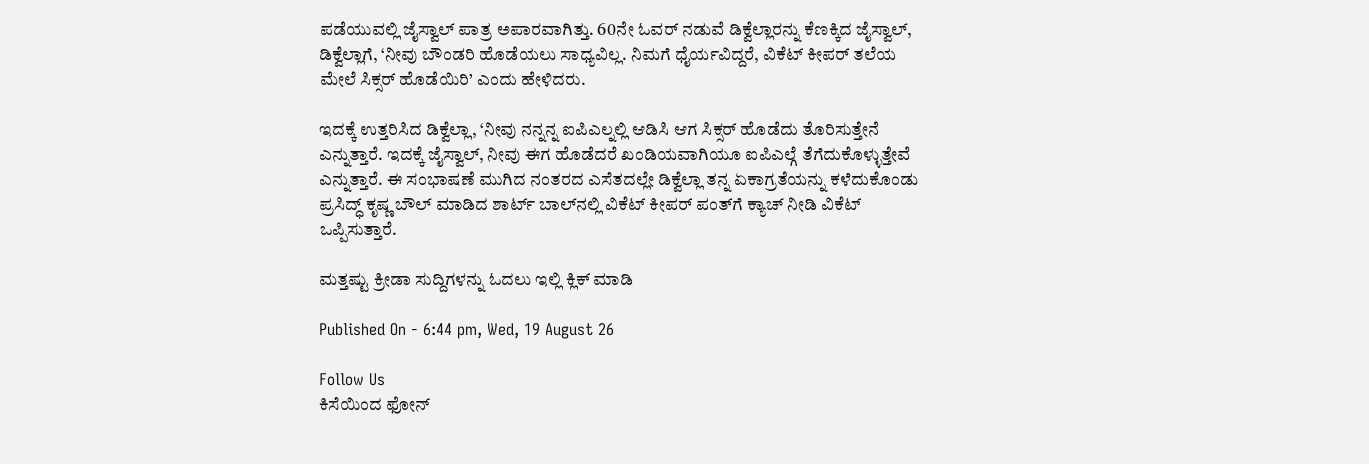ಪಡೆಯುವಲ್ಲಿ ಜೈಸ್ವಾಲ್ ಪಾತ್ರ ಅಪಾರವಾಗಿತ್ತು. 60ನೇ ಓವರ್‌ ನಡುವೆ ಡಿಕ್ವೆಲ್ಲಾರನ್ನು ಕೆಣಕ್ಕಿದ ಜೈಸ್ವಾಲ್, ಡಿಕ್ವೆಲ್ಲಾಗೆ, ‘ನೀವು ಬೌಂಡರಿ ಹೊಡೆಯಲು ಸಾಧ್ಯವಿಲ್ಲ. ನಿಮಗೆ ಧೈರ್ಯವಿದ್ದರೆ, ವಿಕೆಟ್ ಕೀಪರ್ ತಲೆಯ ಮೇಲೆ ಸಿಕ್ಸರ್ ಹೊಡೆಯಿರಿ’ ಎಂದು ಹೇಳಿದರು.

ಇದಕ್ಕೆ ಉತ್ತರಿಸಿದ ಡಿಕ್ವೆಲ್ಲಾ, ‘ನೀವು ನನ್ನನ್ನ ಐಪಿಎಲ್ನಲ್ಲಿ ಆಡಿಸಿ ಆಗ ಸಿಕ್ಸರ್ ಹೊಡೆದು ತೊರಿಸುತ್ತೇನೆ ಎನ್ನುತ್ತಾರೆ. ಇದಕ್ಕೆ ಜೈಸ್ವಾಲ್, ನೀವು ಈಗ ಹೊಡೆದರೆ ಖಂಡಿಯವಾಗಿಯೂ ಐಪಿಎಲ್ಗೆ ತೆಗೆದುಕೊಳ್ಳುತ್ತೇವೆ ಎನ್ನುತ್ತಾರೆ. ಈ ಸಂಭಾಷಣೆ ಮುಗಿದ ನಂತರದ ಎಸೆತದಲ್ಲೇ ಡಿಕ್ವೆಲ್ಲಾ ತನ್ನ ಏಕಾಗ್ರತೆಯನ್ನು ಕಳೆದುಕೊಂಡು ಪ್ರಸಿದ್ಧ್ ಕೃಷ್ಣ ಬೌಲ್ ಮಾಡಿದ ಶಾರ್ಟ್ ಬಾಲ್‌ನಲ್ಲಿ ವಿಕೆಟ್ ಕೀಪರ್ ಪಂತ್‌ಗೆ ಕ್ಯಾಚ್ ನೀಡಿ ವಿಕೆಟ್ ಒಪ್ಪಿಸುತ್ತಾರೆ.

ಮತ್ತಷ್ಟು ಕ್ರೀಡಾ ಸುದ್ದಿಗಳನ್ನು ಓದಲು ಇಲ್ಲಿ ಕ್ಲಿಕ್ ಮಾಡಿ

Published On - 6:44 pm, Wed, 19 August 26

Follow Us
ಕಿಸೆಯಿಂದ ಫೋನ್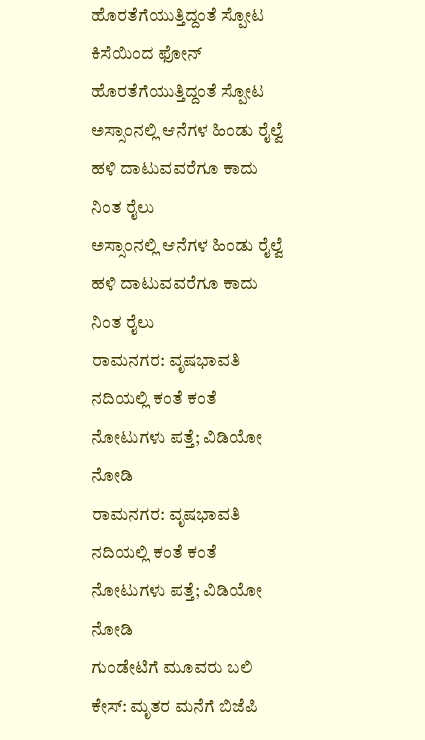ಹೊರತೆಗೆಯುತ್ತಿದ್ದಂತೆ ಸ್ಪೋಟ
ಕಿಸೆಯಿಂದ ಫೋನ್ ಹೊರತೆಗೆಯುತ್ತಿದ್ದಂತೆ ಸ್ಪೋಟ
ಅಸ್ಸಾಂನಲ್ಲಿ ಆನೆಗಳ ಹಿಂಡು ರೈಲ್ವೆ ಹಳಿ ದಾಟುವವರೆಗೂ ಕಾದು ನಿಂತ ರೈಲು
ಅಸ್ಸಾಂನಲ್ಲಿ ಆನೆಗಳ ಹಿಂಡು ರೈಲ್ವೆ ಹಳಿ ದಾಟುವವರೆಗೂ ಕಾದು ನಿಂತ ರೈಲು
ರಾಮನಗರ: ವೃಷಭಾವತಿ‌ ನದಿಯಲ್ಲಿ ಕಂತೆ ಕಂತೆ ನೋಟುಗಳು ಪತ್ತೆ; ವಿಡಿಯೋ ನೋಡಿ
ರಾಮನಗರ: ವೃಷಭಾವತಿ‌ ನದಿಯಲ್ಲಿ ಕಂತೆ ಕಂತೆ ನೋಟುಗಳು ಪತ್ತೆ; ವಿಡಿಯೋ ನೋಡಿ
ಗುಂಡೇಟಿಗೆ ಮೂವರು ಬಲಿ ಕೇಸ್: ಮೃತರ ಮನೆಗೆ ಬಿಜೆಪಿ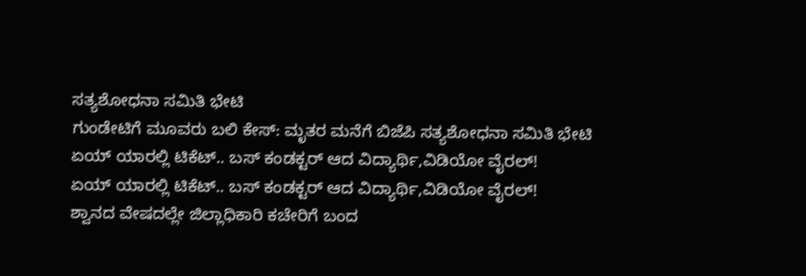ಸತ್ಯಶೋಧನಾ ಸಮಿತಿ ಭೇಟಿ
ಗುಂಡೇಟಿಗೆ ಮೂವರು ಬಲಿ ಕೇಸ್: ಮೃತರ ಮನೆಗೆ ಬಿಜೆಪಿ ಸತ್ಯಶೋಧನಾ ಸಮಿತಿ ಭೇಟಿ
ಏಯ್ ಯಾರಲ್ಲಿ ಟಿಕೆಟ್.. ಬಸ್ ಕಂಡಕ್ಟರ್ ಆದ ವಿದ್ಯಾರ್ಥಿ,ವಿಡಿಯೋ ವೈರಲ್!
ಏಯ್ ಯಾರಲ್ಲಿ ಟಿಕೆಟ್.. ಬಸ್ ಕಂಡಕ್ಟರ್ ಆದ ವಿದ್ಯಾರ್ಥಿ,ವಿಡಿಯೋ ವೈರಲ್!
ಶ್ವಾನದ ವೇಷದಲ್ಲೇ ಜಿಲ್ಲಾಧಿಕಾರಿ ಕಚೇರಿಗೆ ಬಂದ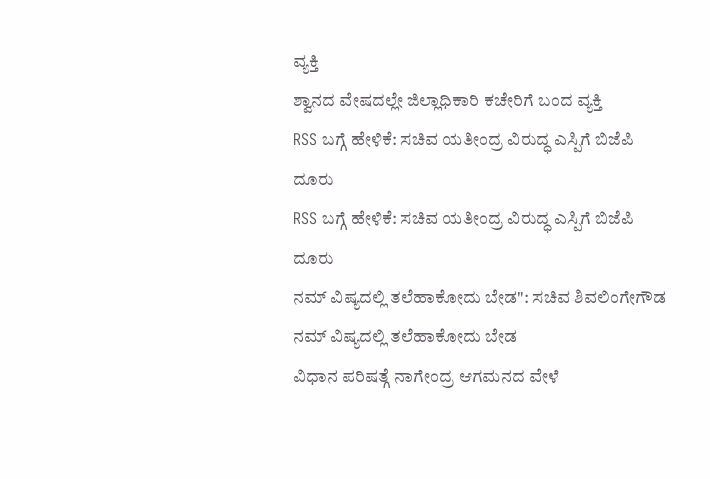ವ್ಯಕ್ತಿ
ಶ್ವಾನದ ವೇಷದಲ್ಲೇ ಜಿಲ್ಲಾಧಿಕಾರಿ ಕಚೇರಿಗೆ ಬಂದ ವ್ಯಕ್ತಿ
RSS ಬಗ್ಗೆ ಹೇಳಿಕೆ: ಸಚಿವ ಯತೀಂದ್ರ ವಿರುದ್ಧ ಎಸ್ಪಿಗೆ ಬಿಜೆಪಿ ದೂರು
RSS ಬಗ್ಗೆ ಹೇಳಿಕೆ: ಸಚಿವ ಯತೀಂದ್ರ ವಿರುದ್ಧ ಎಸ್ಪಿಗೆ ಬಿಜೆಪಿ ದೂರು
ನಮ್ ವಿಷ್ಯದಲ್ಲಿ ತಲೆಹಾಕೋದು ಬೇಡ": ಸಚಿವ ಶಿವಲಿಂಗೇಗೌಡ
ನಮ್ ವಿಷ್ಯದಲ್ಲಿ ತಲೆಹಾಕೋದು ಬೇಡ
ವಿಧಾನ ಪರಿಷತ್ಗೆ ನಾಗೇಂದ್ರ ಆಗಮನದ ವೇಳೆ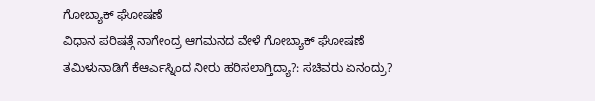ಗೋಬ್ಯಾಕ್ ಘೋಷಣೆ
ವಿಧಾನ ಪರಿಷತ್ಗೆ ನಾಗೇಂದ್ರ ಆಗಮನದ ವೇಳೆ ಗೋಬ್ಯಾಕ್ ಘೋಷಣೆ
ತಮಿಳುನಾಡಿಗೆ ಕೆಆರ್ಎಸ್ನಿಂದ ನೀರು ಹರಿಸಲಾಗ್ತಿದ್ಯಾ?: ಸಚಿವರು ಏನಂದ್ರು?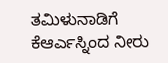ತಮಿಳುನಾಡಿಗೆ ಕೆಆರ್ಎಸ್ನಿಂದ ನೀರು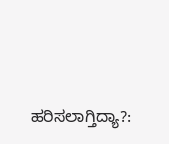ಹರಿಸಲಾಗ್ತಿದ್ಯಾ?: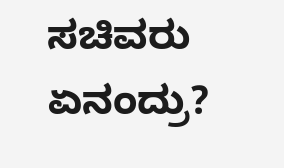ಸಚಿವರು ಏನಂದ್ರು?